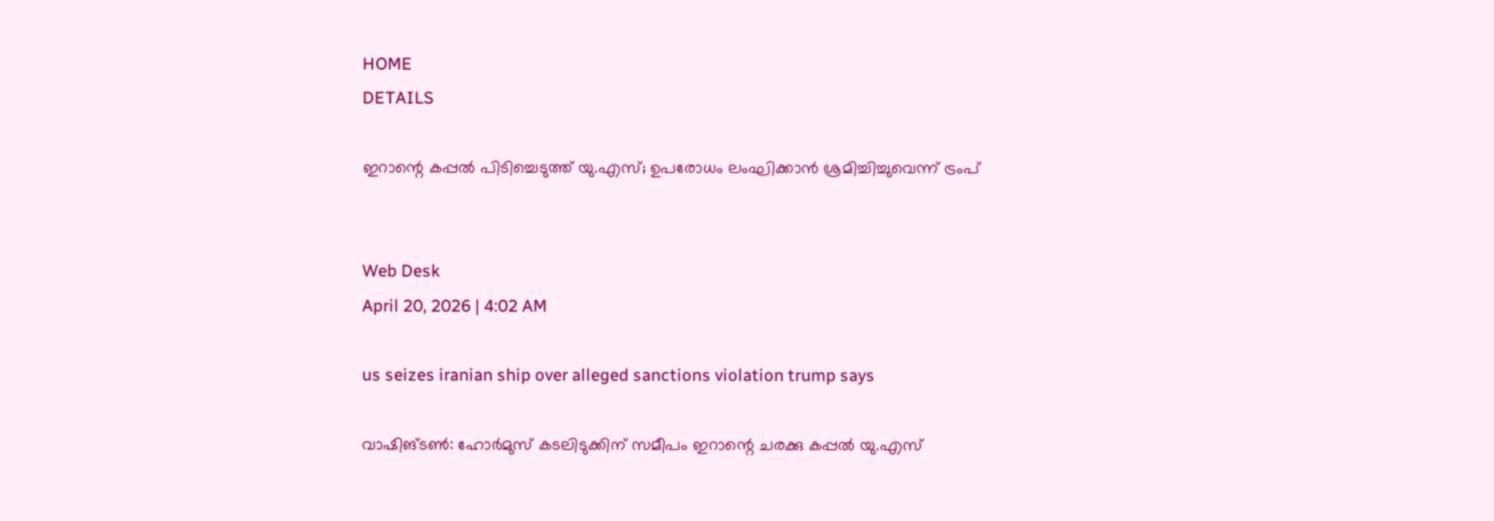HOME
DETAILS

ഇറാന്റെ കപ്പല്‍ പിടിച്ചെടുത്ത് യു.എസ്; ഉപരോധം ലംഘിക്കാന്‍ ശ്രമിച്ചിച്ചുവെന്ന് ട്രംപ്


Web Desk
April 20, 2026 | 4:02 AM

us seizes iranian ship over alleged sanctions violation trump says

വാഷിങ്ടണ്‍: ഹോര്‍മുസ് കടലിടുക്കിന് സമീപം ഇറാന്റെ ചരക്കു കപ്പല്‍ യു.എസ്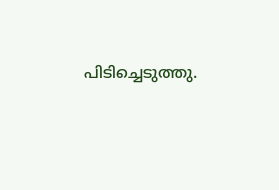പിടിച്ചെടുത്തു.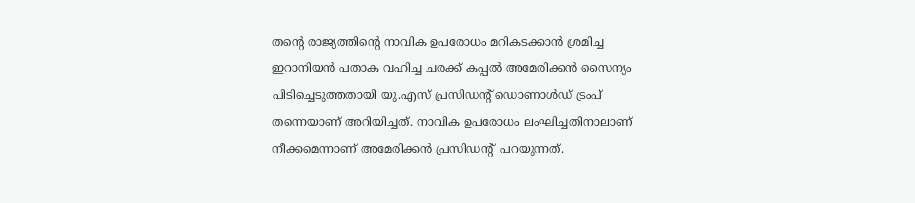തന്റെ രാജ്യത്തിന്റെ നാവിക ഉപരോധം മറികടക്കാന്‍ ശ്രമിച്ച ഇറാനിയന്‍ പതാക വഹിച്ച ചരക്ക് കപ്പല്‍ അമേരിക്കന്‍ സൈന്യം പിടിച്ചെടുത്തതായി യു.എസ് പ്രസിഡന്റ് ഡൊണാള്‍ഡ് ട്രംപ് തന്നെയാണ് അറിയിച്ചത്. നാവിക ഉപരോധം ലംഘിച്ചതിനാലാണ് നീക്കമെന്നാണ് അമേരിക്കന്‍ പ്രസിഡന്റ്  പറയുന്നത്.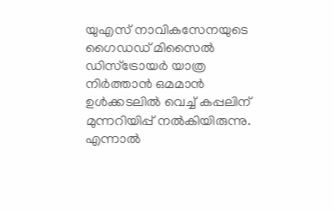യുഎസ് നാവികസേനയുടെ ഗൈഡഡ് മിസൈല്‍ ഡിസ്‌ട്രോയര്‍ യാത്ര നിര്‍ത്താന്‍ ഒമമാന്‍ ഉള്‍ക്കടലില്‍ വെച്ച് കപ്പലിന് മുന്നറിയിപ്പ് നല്‍കിയിരുന്നു. എന്നാല്‍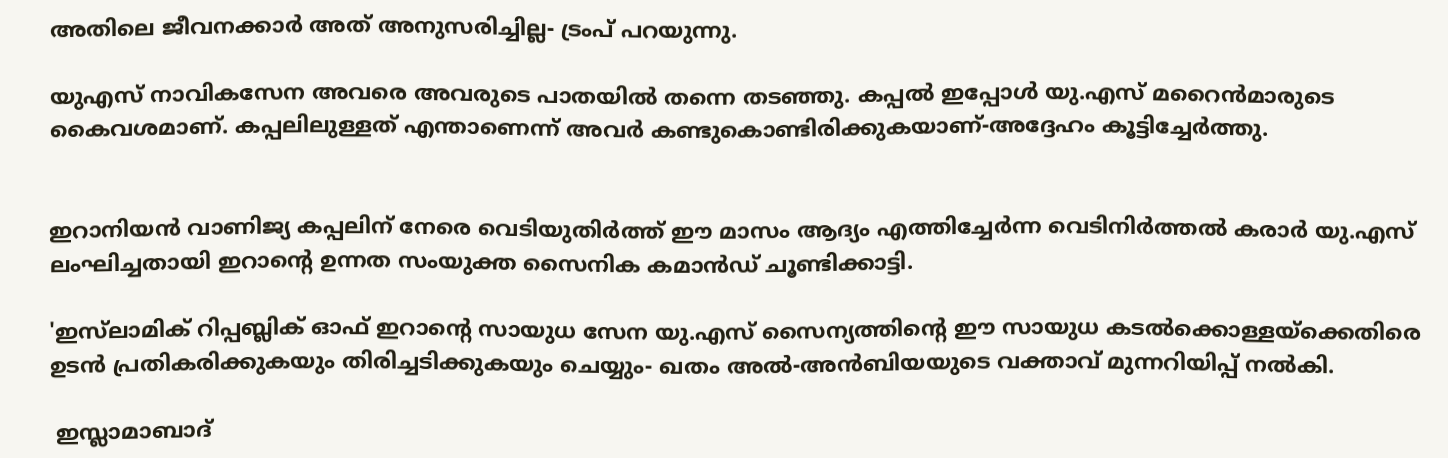അതിലെ ജീവനക്കാര്‍ അത് അനുസരിച്ചില്ല- ട്രംപ് പറയുന്നു.

യുഎസ് നാവികസേന അവരെ അവരുടെ പാതയില്‍ തന്നെ തടഞ്ഞു. കപ്പല്‍ ഇപ്പോള്‍ യു.എസ് മറൈന്‍മാരുടെ കൈവശമാണ്. കപ്പലിലുള്ളത് എന്താണെന്ന് അവര്‍ കണ്ടുകൊണ്ടിരിക്കുകയാണ്-അദ്ദേഹം കൂട്ടിച്ചേര്‍ത്തു.


ഇറാനിയന്‍ വാണിജ്യ കപ്പലിന് നേരെ വെടിയുതിര്‍ത്ത് ഈ മാസം ആദ്യം എത്തിച്ചേര്‍ന്ന വെടിനിര്‍ത്തല്‍ കരാര്‍ യു.എസ് ലംഘിച്ചതായി ഇറാന്റെ ഉന്നത സംയുക്ത സൈനിക കമാന്‍ഡ് ചൂണ്ടിക്കാട്ടി.

'ഇസ്‌ലാമിക് റിപ്പബ്ലിക് ഓഫ് ഇറാന്റെ സായുധ സേന യു.എസ് സൈന്യത്തിന്റെ ഈ സായുധ കടല്‍ക്കൊള്ളയ്ക്കെതിരെ ഉടന്‍ പ്രതികരിക്കുകയും തിരിച്ചടിക്കുകയും ചെയ്യും- ഖതം അല്‍-അന്‍ബിയയുടെ വക്താവ് മുന്നറിയിപ്പ് നല്‍കി.

 ഇസ്ലാമാബാദ്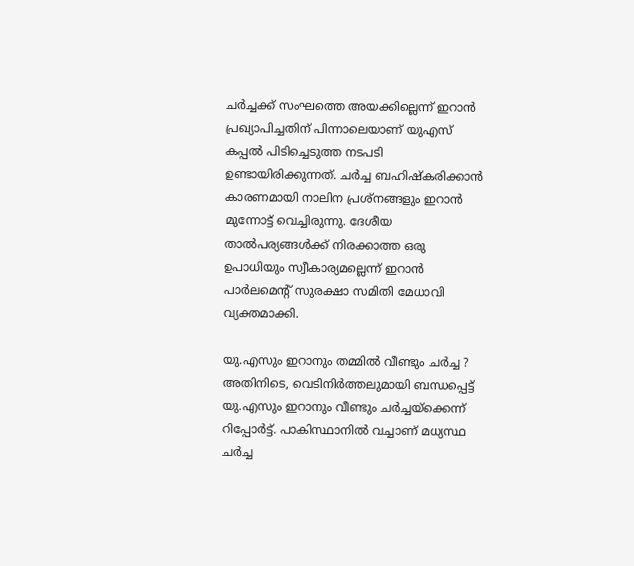ചര്‍ച്ചക്ക് സംഘത്തെ അയക്കില്ലെന്ന് ഇറാന്‍ പ്രഖ്യാപിച്ചതിന് പിന്നാലെയാണ് യുഎസ് കപ്പല്‍ പിടിച്ചെടുത്ത നടപടി ഉണ്ടായിരിക്കുന്നത്. ചര്‍ച്ച ബഹിഷ്‌കരിക്കാന്‍ കാരണമായി നാലിന പ്രശ്‌നങ്ങളും ഇറാന്‍ മുന്നോട്ട് വെച്ചിരുന്നു. ദേശീയ താല്‍പര്യങ്ങള്‍ക്ക് നിരക്കാത്ത ഒരു ഉപാധിയും സ്വീകാര്യമല്ലെന്ന് ഇറാന്‍ പാര്‍ലമെന്റ് സുരക്ഷാ സമിതി മേധാവി വ്യക്തമാക്കി.

യു.എസും ഇറാനും തമ്മില്‍ വീണ്ടും ചര്‍ച്ച ?
അതിനിടെ, വെടിനിര്‍ത്തലുമായി ബന്ധപ്പെട്ട് യു.എസും ഇറാനും വീണ്ടും ചര്‍ച്ചയ്‌ക്കെന്ന് റിപ്പോര്‍ട്ട്. പാകിസ്ഥാനില്‍ വച്ചാണ് മധ്യസ്ഥ ചര്‍ച്ച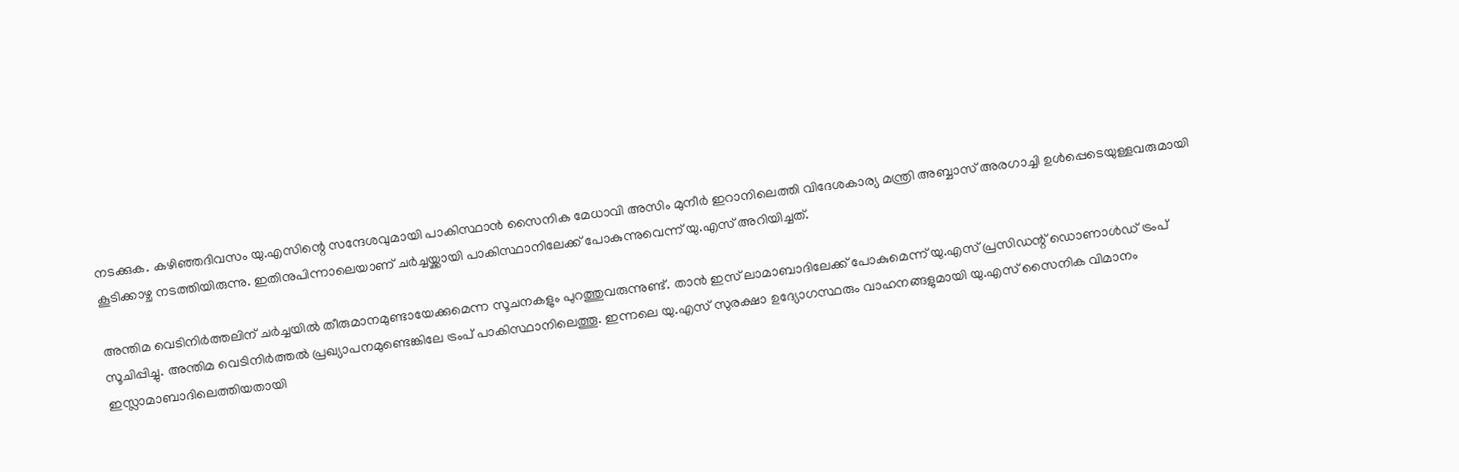നടക്കുക. കഴിഞ്ഞദിവസം യു.എസിന്റെ സന്ദേശവുമായി പാകിസ്ഥാന്‍ സൈനിക മേധാവി അസിം മുനീര്‍ ഇറാനിലെത്തി വിദേശകാര്യ മന്ത്രി അബ്ബാസ് അരഗാച്ചി ഉള്‍പ്പെടെയുള്ളവരുമായി കൂടിക്കാഴ്ച നടത്തിയിരുന്നു. ഇതിനുപിന്നാലെയാണ് ചര്‍ച്ചയ്ക്കായി പാകിസ്ഥാനിലേക്ക് പോകുന്നുവെന്ന് യു.എസ് അറിയിച്ചത്.

അന്തിമ വെടിനിര്‍ത്തലിന് ചര്‍ച്ചയില്‍ തീരുമാനമുണ്ടായേക്കുമെന്ന സൂചനകളും പുറത്തുവരുന്നുണ്ട്. താന്‍ ഇസ് ലാമാബാദിലേക്ക് പോകുമെന്ന് യു.എസ് പ്രസിഡന്റ് ഡൊണാള്‍ഡ് ട്രംപ് സൂചിപ്പിച്ചു. അന്തിമ വെടിനിര്‍ത്തല്‍ പ്രഖ്യാപനമുണ്ടെങ്കിലേ ട്രംപ് പാകിസ്ഥാനിലെത്തൂ. ഇന്നലെ യു.എസ് സുരക്ഷാ ഉദ്യോഗസ്ഥരും വാഹനങ്ങളുമായി യു.എസ് സൈനിക വിമാനം ഇസ്ലാമാബാദിലെത്തിയതായി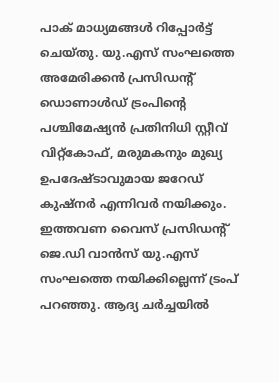പാക് മാധ്യമങ്ങള്‍ റിപ്പോര്‍ട്ട് ചെയ്തു. യു.എസ് സംഘത്തെ അമേരിക്കന്‍ പ്രസിഡന്റ് ഡൊണാള്‍ഡ് ട്രംപിന്റെ പശ്ചിമേഷ്യന്‍ പ്രതിനിധി സ്റ്റീവ് വിറ്റ്കോഫ്, മരുമകനും മുഖ്യ ഉപദേഷ്ടാവുമായ ജറേഡ് കുഷ്നര്‍ എന്നിവര്‍ നയിക്കും. ഇത്തവണ വൈസ് പ്രസിഡന്റ് ജെ.ഡി വാന്‍സ് യു.എസ് സംഘത്തെ നയിക്കില്ലെന്ന് ട്രംപ് പറഞ്ഞു. ആദ്യ ചര്‍ച്ചയില്‍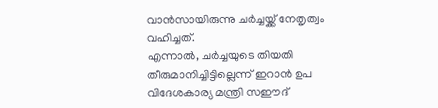വാന്‍സായിരുന്നു ചര്‍ച്ചയ്ക്ക് നേതൃത്വം വഹിച്ചത്.
എന്നാല്‍, ചര്‍ച്ചയുടെ തിയതി തീരുമാനിച്ചിട്ടില്ലെന്ന് ഇറാന്‍ ഉപ വിദേശകാര്യ മന്ത്രി സഈദ്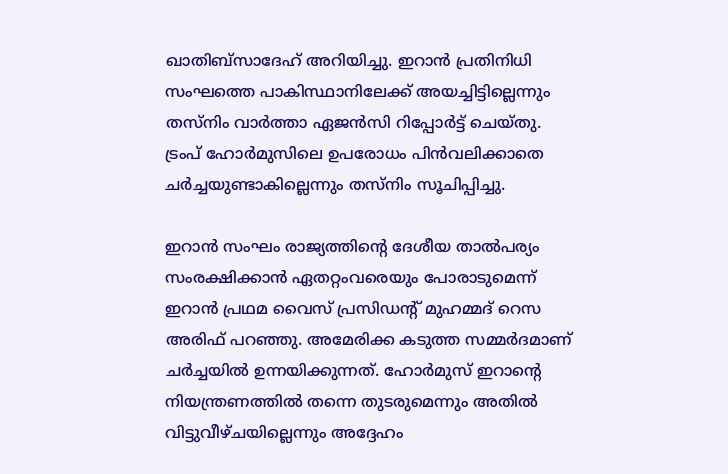ഖാതിബ്സാദേഹ് അറിയിച്ചു. ഇറാന്‍ പ്രതിനിധി സംഘത്തെ പാകിസ്ഥാനിലേക്ക് അയച്ചിട്ടില്ലെന്നും തസ്നിം വാര്‍ത്താ ഏജന്‍സി റിപ്പോര്‍ട്ട് ചെയ്തു. ട്രംപ് ഹോര്‍മുസിലെ ഉപരോധം പിന്‍വലിക്കാതെ ചര്‍ച്ചയുണ്ടാകില്ലെന്നും തസ്നിം സൂചിപ്പിച്ചു.

ഇറാന്‍ സംഘം രാജ്യത്തിന്റെ ദേശീയ താല്‍പര്യം സംരക്ഷിക്കാന്‍ ഏതറ്റംവരെയും പോരാടുമെന്ന് ഇറാന്‍ പ്രഥമ വൈസ് പ്രസിഡന്റ് മുഹമ്മദ് റെസ അരിഫ് പറഞ്ഞു. അമേരിക്ക കടുത്ത സമ്മര്‍ദമാണ് ചര്‍ച്ചയില്‍ ഉന്നയിക്കുന്നത്. ഹോര്‍മുസ് ഇറാന്റെ നിയന്ത്രണത്തില്‍ തന്നെ തുടരുമെന്നും അതില്‍ വിട്ടുവീഴ്ചയില്ലെന്നും അദ്ദേഹം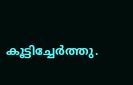കൂട്ടിച്ചേര്‍ത്തു.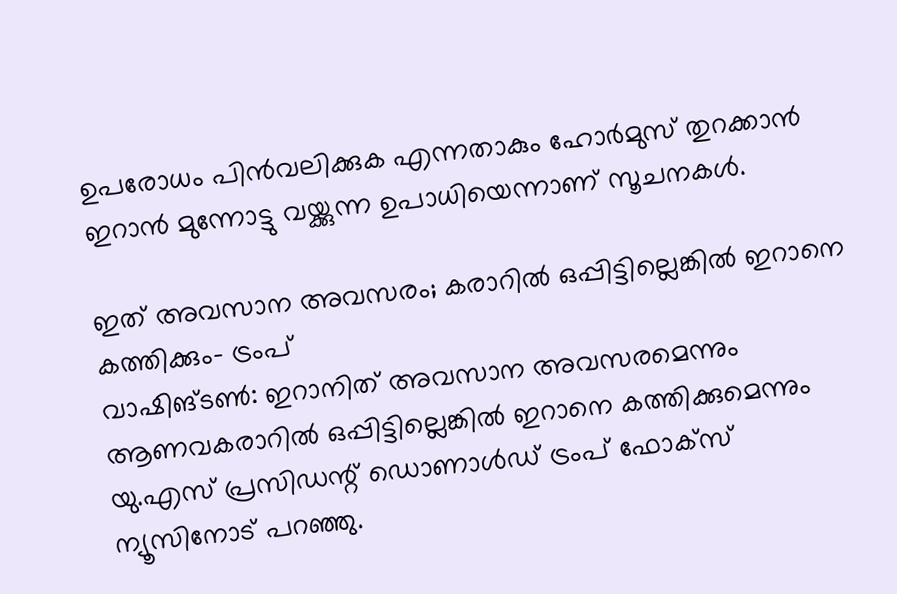ഉപരോധം പിന്‍വലിക്കുക എന്നതാകും ഹോര്‍മുസ് തുറക്കാന്‍ ഇറാന്‍ മുന്നോട്ടു വയ്ക്കുന്ന ഉപാധിയെന്നാണ് സൂചനകള്‍.

ഇത് അവസാന അവസരം; കരാറില്‍ ഒപ്പിട്ടില്ലെങ്കില്‍ ഇറാനെ കത്തിക്കും- ട്രംപ്
വാഷിങ്ടണ്‍: ഇറാനിത് അവസാന അവസരമെന്നും ആണവകരാറില്‍ ഒപ്പിട്ടില്ലെങ്കില്‍ ഇറാനെ കത്തിക്കുമെന്നും യു.എസ് പ്രസിഡന്റ് ഡൊണാള്‍ഡ് ട്രംപ് ഫോക്സ് ന്യൂസിനോട് പറഞ്ഞു.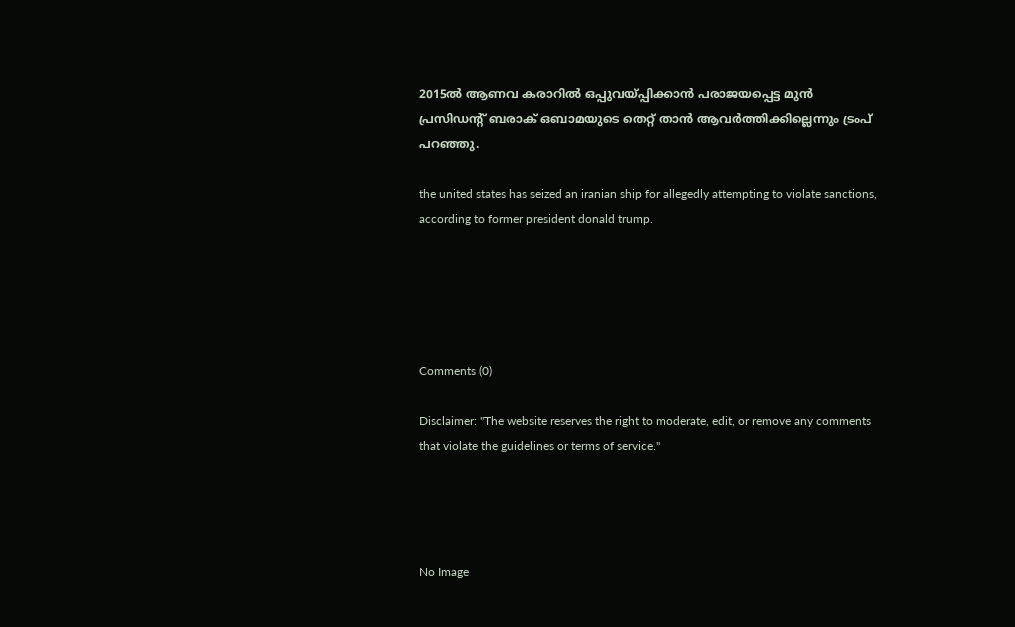2015ല്‍ ആണവ കരാറില്‍ ഒപ്പുവയ്പ്പിക്കാന്‍ പരാജയപ്പെട്ട മുന്‍ പ്രസിഡന്റ് ബരാക് ഒബാമയുടെ തെറ്റ് താന്‍ ആവര്‍ത്തിക്കില്ലെന്നും ട്രംപ് പറഞ്ഞു.

the united states has seized an iranian ship for allegedly attempting to violate sanctions, according to former president donald trump.





Comments (0)

Disclaimer: "The website reserves the right to moderate, edit, or remove any comments that violate the guidelines or terms of service."




No Image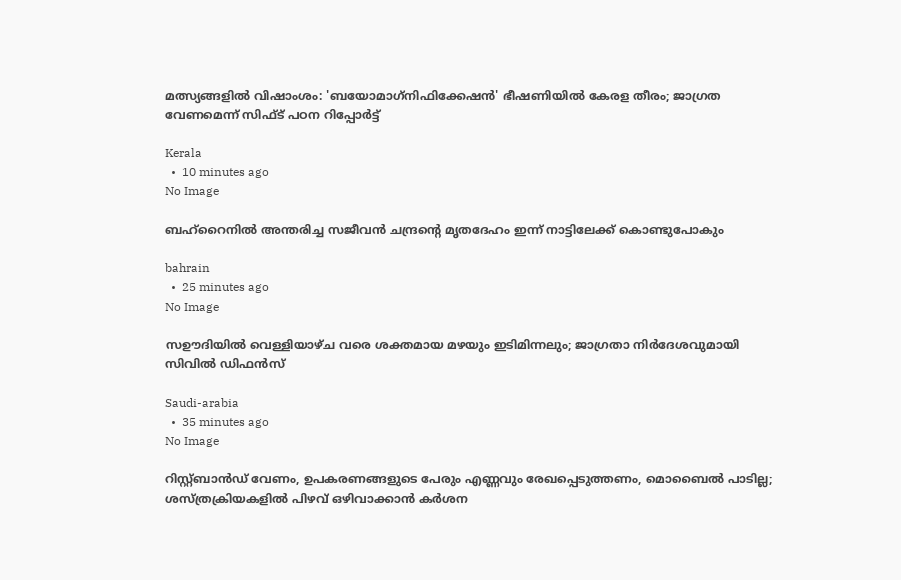മത്സ്യങ്ങളിൽ വിഷാംശം: 'ബയോമാഗ്‌നിഫിക്കേഷൻ' ഭീഷണിയിൽ കേരള തീരം; ജാഗ്രത വേണമെന്ന് സിഫ്ട് പഠന റിപ്പോർട്ട്

Kerala
  •  10 minutes ago
No Image

ബഹ്‌റൈനില്‍ അന്തരിച്ച സജീവന്‍ ചന്ദ്രന്റെ മൃതദേഹം ഇന്ന് നാട്ടിലേക്ക് കൊണ്ടുപോകും

bahrain
  •  25 minutes ago
No Image

സഊദിയില്‍ വെള്ളിയാഴ്ച വരെ ശക്തമായ മഴയും ഇടിമിന്നലും; ജാഗ്രതാ നിര്‍ദേശവുമായി സിവില്‍ ഡിഫന്‍സ്

Saudi-arabia
  •  35 minutes ago
No Image

റിസ്റ്റ്ബാന്‍ഡ് വേണം, ഉപകരണങ്ങളുടെ പേരും എണ്ണവും രേഖപ്പെടുത്തണം, മൊബൈല്‍ പാടില്ല; ശസ്ത്രക്രിയകളില്‍ പിഴവ് ഒഴിവാക്കാന്‍ കര്‍ശന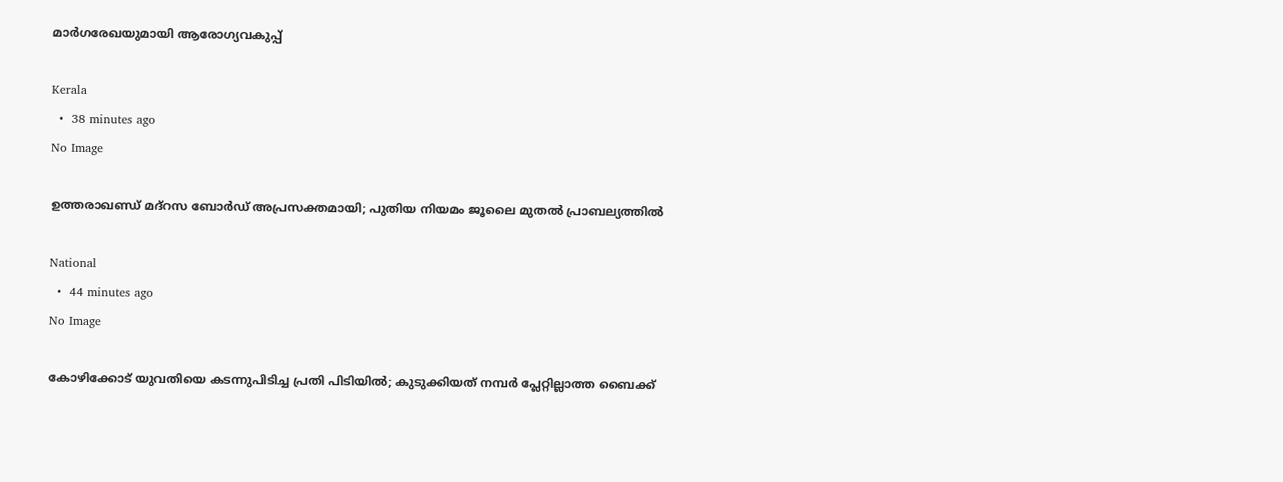മാര്‍ഗരേഖയുമായി ആരോഗ്യവകുപ്പ്

Kerala
  •  38 minutes ago
No Image

ഉത്തരാഖണ്ഡ് മദ്‌റസ ബോർഡ് അപ്രസക്തമായി; പുതിയ നിയമം ജൂലൈ മുതൽ പ്രാബല്യത്തിൽ

National
  •  44 minutes ago
No Image

കോഴിക്കോട് യുവതിയെ കടന്നുപിടിച്ച പ്രതി പിടിയില്‍; കുടുക്കിയത് നമ്പര്‍ പ്ലേറ്റില്ലാത്ത ബൈക്ക്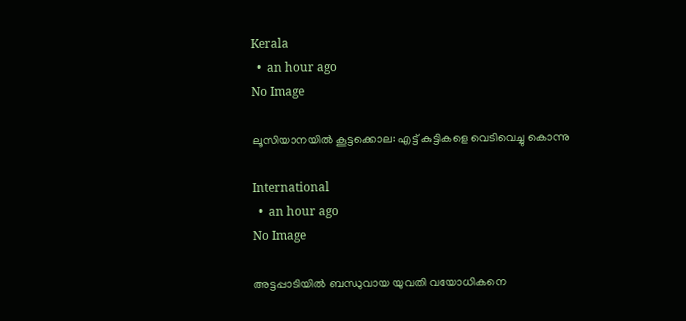Kerala
  •  an hour ago
No Image

ലൂസിയാനയില്‍ കൂട്ടക്കൊല: എട്ട് കുട്ടികളെ വെടിവെച്ചു കൊന്നു

International
  •  an hour ago
No Image

അട്ടപ്പാടിയില്‍ ബന്ധുവായ യുവതി വയോധികനെ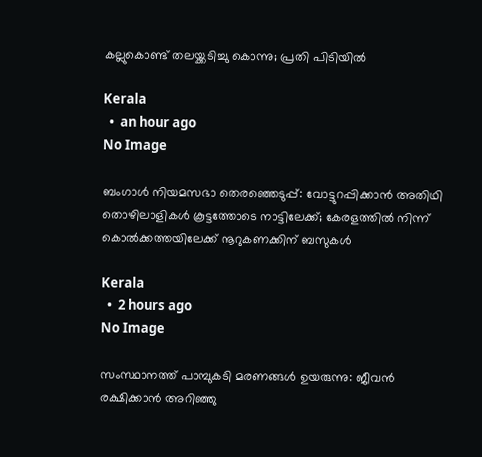കല്ലുകൊണ്ട് തലയ്ക്കടിച്ചു കൊന്നു; പ്രതി പിടിയില്‍

Kerala
  •  an hour ago
No Image

ബംഗാൾ നിയമസഭാ തെരഞ്ഞെടുപ്പ്: വോട്ടുറപ്പിക്കാൻ അതിഥി തൊഴിലാളികൾ കൂട്ടത്തോടെ നാട്ടിലേക്ക്; കേരളത്തിൽ നിന്ന് കൊൽക്കത്തയിലേക്ക് നൂറുകണക്കിന് ബസുകൾ

Kerala
  •  2 hours ago
No Image

സംസ്ഥാനത്ത് പാമ്പുകടി മരണങ്ങള്‍ ഉയരുന്നു: ജീവന്‍ രക്ഷിക്കാന്‍ അറിഞ്ഞു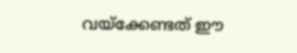വയ്‌ക്കേണ്ടത് ഈ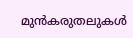മുന്‍കരുതലുകള്‍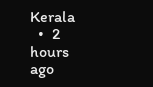Kerala
  •  2 hours ago